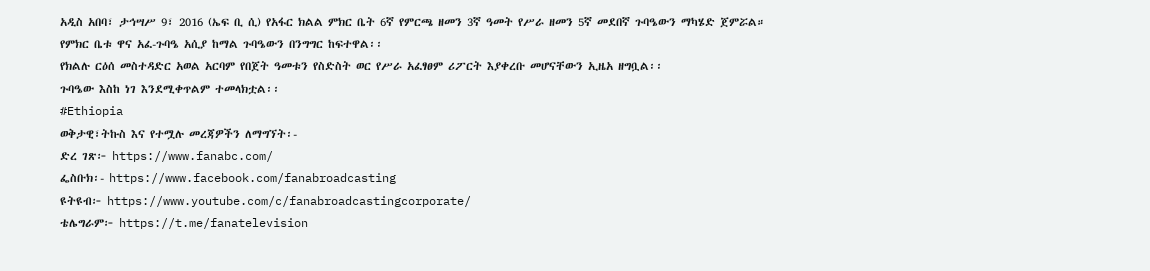አዲስ አበባ፣ ታኅሣሥ 9፣ 2016 (ኤፍ ቢ ሲ) የአፋር ክልል ምክር ቤት 6ኛ የምርጫ ዘመን 3ኛ ዓመት የሥራ ዘመን 5ኛ መደበኛ ጉባዔውን ማካሄድ ጀምሯል።
የምክር ቤቱ ዋና አፈ-ጉባዔ አሲያ ከማል ጉባዔውን በንግግር ከፍተዋል፡፡
የክልሉ ርዕሰ መስተዳድር አወል አርባም የበጀት ዓመቱን የስድስት ወር የሥራ አፈፃፀም ሪፖርት እያቀረቡ መሆናቸውን ኢዜአ ዘግቧል፡፡
ጉባዔው እስከ ነገ እንደሚቀጥልም ተመላክቷል፡፡
#Ethiopia
ወቅታዊ፣ትኩስ እና የተሟሉ መረጃዎችን ለማግኘት፡-
ድረ ገጽ፦ https://www.fanabc.com/
ፌስቡክ፡- https://www.facebook.com/fanabroadcasting
ዩትዩብ፦ https://www.youtube.com/c/fanabroadcastingcorporate/
ቴሌግራም፦ https://t.me/fanatelevision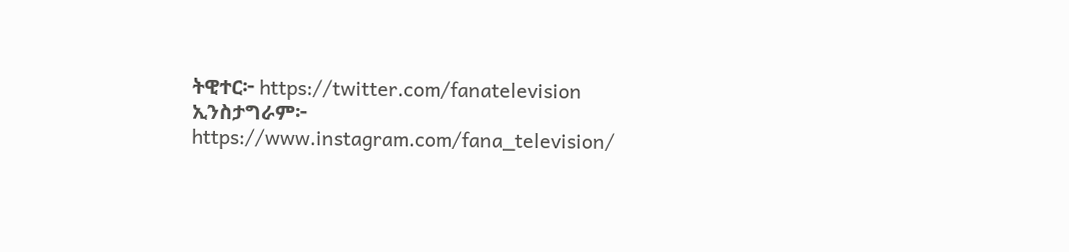ትዊተር፦ https://twitter.com/fanatelevision
ኢንስታግራም፦ https://www.instagram.com/fana_television/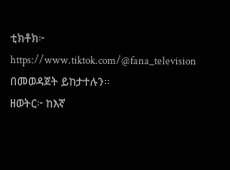ቲክቶክ፦ https://www.tiktok.com/@fana_television በመወዳጀት ይከታተሉን፡፡
ዘወትር፦ ከእኛ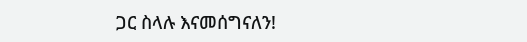ጋር ስላሉ እናመሰግናለን!